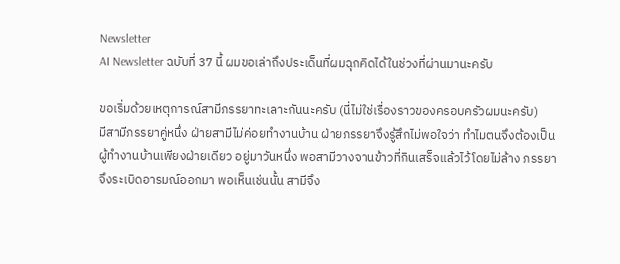Newsletter
AI Newsletter ฉบับที่ 37 นี้ ผมขอเล่าถึงประเด็นที่ผมฉุกคิดได้ในช่วงที่ผ่านมานะครับ

ขอเริ่มด้วยเหตุการณ์สามีภรรยาทะเลาะกันนะครับ (นี่ไม่ใช่เรื่องราวของครอบครัวผมนะครับ)
มีสามีภรรยาคู่หนึ่ง ฝ่ายสามีไม่ค่อยทำงานบ้าน ฝ่ายภรรยาจึงรู้สึกไม่พอใจว่า ทำไมตนจึงต้องเป็นผู้ทำงานบ้านเพียงฝ่ายเดียว อยู่มาวันหนึ่ง พอสามีวางจานข้าวที่กินเสร็จแล้วไว้โดยไม่ล้าง ภรรยาจึงระเบิดอารมณ์ออกมา พอเห็นเช่นนั้น สามีจึง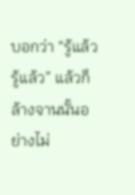บอกว่า “รู้แล้ว รู้แล้ว” แล้วก็ล้างจานนั้นอย่างไม่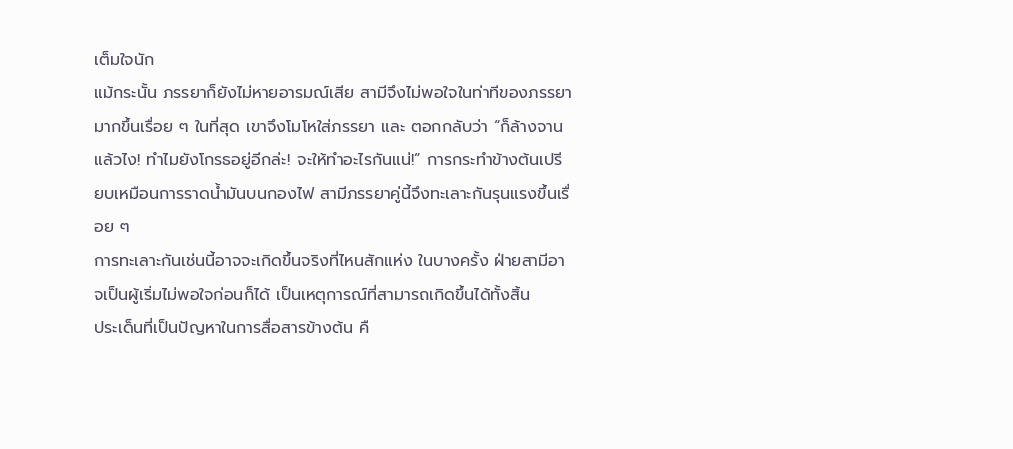เต็มใจนัก
แม้กระนั้น ภรรยาก็ยังไม่หายอารมณ์เสีย สามีจึงไม่พอใจในท่าทีของภรรยามากขึ้นเรื่อย ๆ ในที่สุด เขาจึงโมโหใส่ภรรยา และ ตอกกลับว่า “ก็ล้างจานแล้วไง! ทำไมยังโกรธอยู่อีกล่ะ! จะให้ทำอะไรกันแน่!” การกระทำข้างต้นเปรียบเหมือนการราดน้ำมันบนกองไฟ สามีภรรยาคู่นี้จึงทะเลาะกันรุนแรงขึ้นเรื่อย ๆ
การทะเลาะกันเช่นนี้อาจจะเกิดขึ้นจริงที่ไหนสักแห่ง ในบางครั้ง ฝ่ายสามีอาจเป็นผู้เริ่มไม่พอใจก่อนก็ได้ เป็นเหตุการณ์ที่สามารถเกิดขึ้นได้ทั้งสิ้น
ประเด็นที่เป็นปัญหาในการสื่อสารข้างต้น คื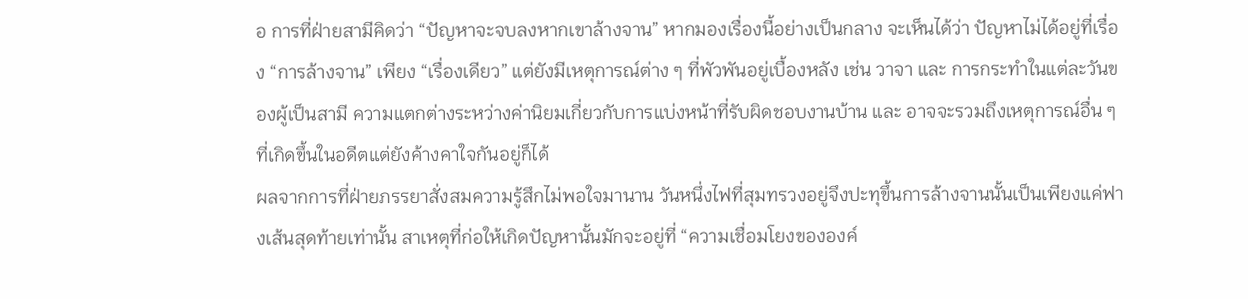อ การที่ฝ่ายสามีคิดว่า “ปัญหาจะจบลงหากเขาล้างจาน” หากมองเรื่องนี้อย่างเป็นกลาง จะเห็นได้ว่า ปัญหาไม่ได้อยู่ที่เรื่อง “การล้างจาน” เพียง “เรื่องเดียว” แต่ยังมีเหตุการณ์ต่าง ๆ ที่พัวพันอยู่เบื้องหลัง เช่น วาจา และ การกระทำในแต่ละวันของผู้เป็นสามี ความแตกต่างระหว่างค่านิยมเกี่ยวกับการแบ่งหน้าที่รับผิดชอบงานบ้าน และ อาจจะรวมถึงเหตุการณ์อื่น ๆ ที่เกิดขึ้นในอดีตแต่ยังค้างคาใจกันอยู่ก็ได้
ผลจากการที่ฝ่ายภรรยาสั่งสมความรู้สึกไม่พอใจมานาน วันหนึ่งไฟที่สุมทรวงอยู่จึงปะทุขึ้นการล้างจานนั้นเป็นเพียงแค่ฟางเส้นสุดท้ายเท่านั้น สาเหตุที่ก่อให้เกิดปัญหานั้นมักจะอยู่ที่ “ความเชื่อมโยงขององค์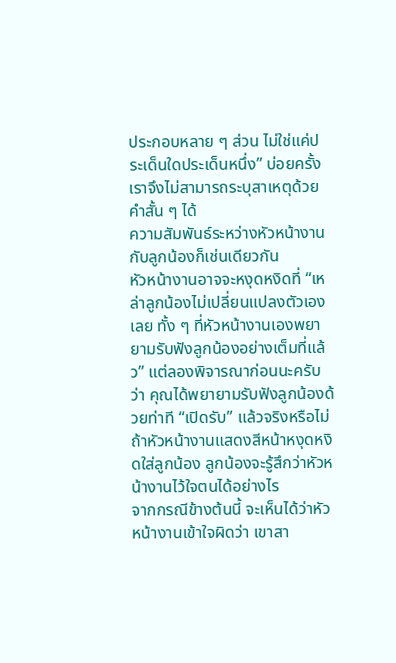ประกอบหลาย ๆ ส่วน ไม่ใช่แค่ประเด็นใดประเด็นหนึ่ง” บ่อยครั้ง เราจึงไม่สามารถระบุสาเหตุด้วยคำสั้น ๆ ได้
ความสัมพันธ์ระหว่างหัวหน้างานกับลูกน้องก็เช่นเดียวกัน
หัวหน้างานอาจจะหงุดหงิดที่ “เหล่าลูกน้องไม่เปลี่ยนแปลงตัวเองเลย ทั้ง ๆ ที่หัวหน้างานเองพยายามรับฟังลูกน้องอย่างเต็มที่แล้ว” แต่ลองพิจารณาก่อนนะครับว่า คุณได้พยายามรับฟังลูกน้องด้วยท่าที “เปิดรับ” แล้วจริงหรือไม่ ถ้าหัวหน้างานแสดงสีหน้าหงุดหงิดใส่ลูกน้อง ลูกน้องจะรู้สึกว่าหัวหน้างานไว้ใจตนได้อย่างไร
จากกรณีข้างต้นนี้ จะเห็นได้ว่าหัวหน้างานเข้าใจผิดว่า เขาสา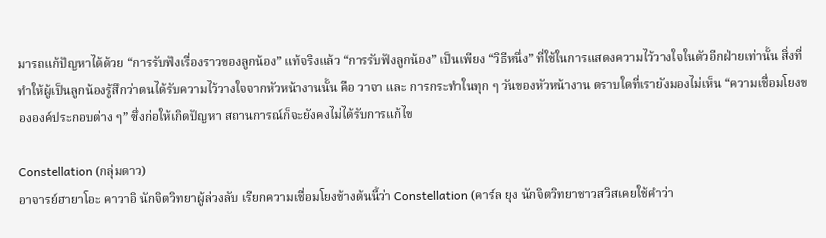มารถแก้ปัญหาได้ด้วย “การรับฟังเรื่องราวของลูกน้อง” แท้จริงแล้ว “การรับฟังลูกน้อง” เป็นเพียง “วิธีหนึ่ง” ที่ใช้ในการแสดงความไว้วางใจในตัวอีกฝ่ายเท่านั้น สิ่งที่ทำให้ผู้เป็นลูกน้องรู้สึกว่าตนได้รับความไว้วางใจจากหัวหน้างานนั้น คือ วาจา และ การกระทำในทุก ๆ วันของหัวหน้างาน ตราบใดที่เรายังมองไม่เห็น “ความเชื่อมโยงขององค์ประกอบต่าง ๆ” ซึ่งก่อให้เกิดปัญหา สถานการณ์ก็จะยังคงไม่ได้รับการแก้ไข

Constellation (กลุ่มดาว)
อาจารย์ฮายาโอะ คาวาอิ นักจิตวิทยาผู้ล่วงลับ เรียกความเชื่อมโยงข้างต้นนี้ว่า Constellation (คาร์ล ยุง นักจิตวิทยาชาวสวิสเคยใช้คำว่า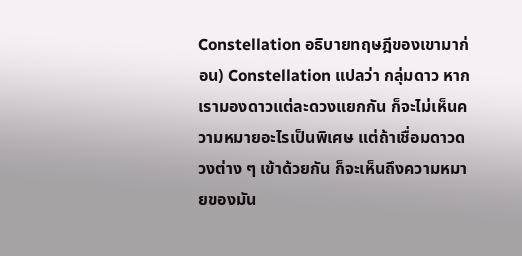Constellation อธิบายทฤษฎีของเขามาก่อน) Constellation แปลว่า กลุ่มดาว หากเรามองดาวแต่ละดวงแยกกัน ก็จะไม่เห็นความหมายอะไรเป็นพิเศษ แต่ถ้าเชื่อมดาวดวงต่าง ๆ เข้าด้วยกัน ก็จะเห็นถึงความหมายของมัน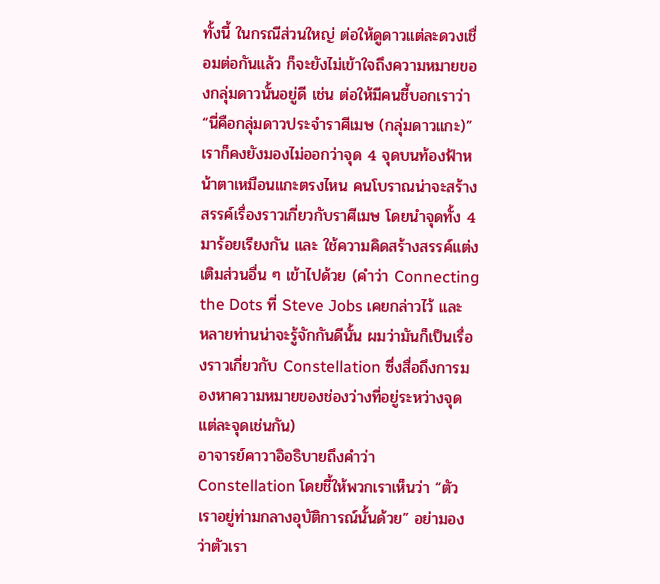ทั้งนี้ ในกรณีส่วนใหญ่ ต่อให้ดูดาวแต่ละดวงเชื่อมต่อกันแล้ว ก็จะยังไม่เข้าใจถึงความหมายของกลุ่มดาวนั้นอยู่ดี เช่น ต่อให้มีคนชี้บอกเราว่า “นี่คือกลุ่มดาวประจำราศีเมษ (กลุ่มดาวแกะ)” เราก็คงยังมองไม่ออกว่าจุด 4 จุดบนท้องฟ้าหน้าตาเหมือนแกะตรงไหน คนโบราณน่าจะสร้างสรรค์เรื่องราวเกี่ยวกับราศีเมษ โดยนำจุดทั้ง 4 มาร้อยเรียงกัน และ ใช้ความคิดสร้างสรรค์แต่งเติมส่วนอื่น ๆ เข้าไปด้วย (คำว่า Connecting the Dots ที่ Steve Jobs เคยกล่าวไว้ และ หลายท่านน่าจะรู้จักกันดีนั้น ผมว่ามันก็เป็นเรื่องราวเกี่ยวกับ Constellation ซึ่งสื่อถึงการมองหาความหมายของช่องว่างที่อยู่ระหว่างจุดแต่ละจุดเช่นกัน)
อาจารย์คาวาอิอธิบายถึงคำว่า Constellation โดยชี้ให้พวกเราเห็นว่า “ตัวเราอยู่ท่ามกลางอุบัติการณ์นั้นด้วย” อย่ามองว่าตัวเรา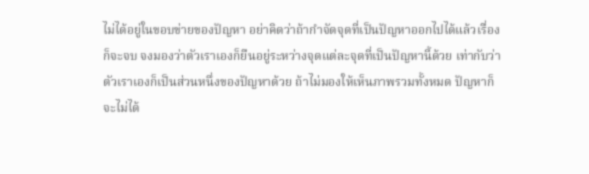ไม่ได้อยู่ในขอบข่ายของปัญหา อย่าคิดว่าถ้ากำจัดจุดที่เป็นปัญหาออกไปได้แล้วเรื่องก็จะจบ จงมองว่าตัวเราเองก็ยืนอยู่ระหว่างจุดแต่ละจุดที่เป็นปัญหานี้ด้วย เท่ากับว่า ตัวเราเองก็เป็นส่วนหนึ่งของปัญหาด้วย ถ้าไม่มองให้เห็นภาพรวมทั้งหมด ปัญหาก็จะไม่ได้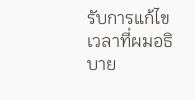รับการแก้ไข
เวลาที่ผมอธิบาย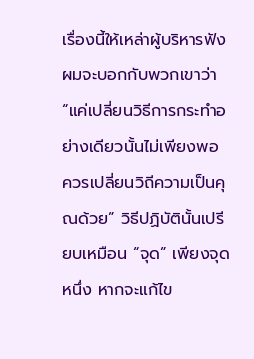เรื่องนี้ให้เหล่าผู้บริหารฟัง ผมจะบอกกับพวกเขาว่า “แค่เปลี่ยนวิธีการกระทำอย่างเดียวนั้นไม่เพียงพอ ควรเปลี่ยนวิถีความเป็นคุณด้วย” วิธีปฏิบัตินั้นเปรียบเหมือน “จุด” เพียงจุดหนึ่ง หากจะแก้ไข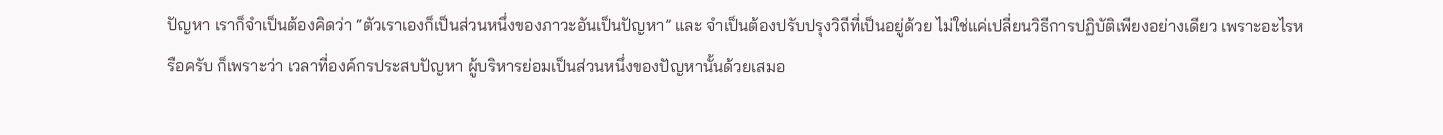ปัญหา เราก็จำเป็นต้องคิดว่า “ตัวเราเองก็เป็นส่วนหนึ่งของภาวะอันเป็นปัญหา” และ จำเป็นต้องปรับปรุงวิถีที่เป็นอยู่ด้วย ไม่ใช่แค่เปลี่ยนวิธีการปฏิบัติเพียงอย่างเดียว เพราะอะไรหรือครับ ก็เพราะว่า เวลาที่องค์กรประสบปัญหา ผู้บริหารย่อมเป็นส่วนหนึ่งของปัญหานั้นด้วยเสมอ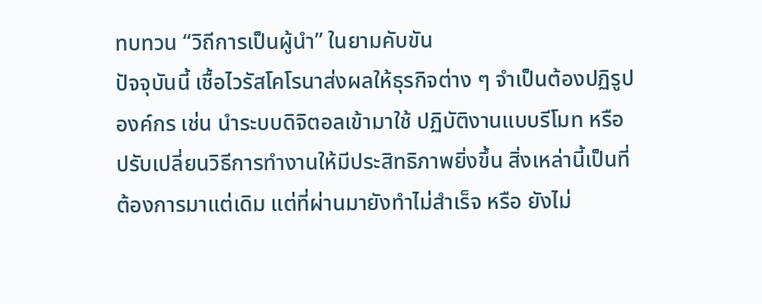ทบทวน “วิถีการเป็นผู้นำ” ในยามคับขัน
ปัจจุบันนี้ เชื้อไวรัสโคโรนาส่งผลให้ธุรกิจต่าง ๆ จำเป็นต้องปฏิรูปองค์กร เช่น นำระบบดิจิตอลเข้ามาใช้ ปฏิบัติงานแบบรีโมท หรือ ปรับเปลี่ยนวิธีการทำงานให้มีประสิทธิภาพยิ่งขึ้น สิ่งเหล่านี้เป็นที่ต้องการมาแต่เดิม แต่ที่ผ่านมายังทำไม่สำเร็จ หรือ ยังไม่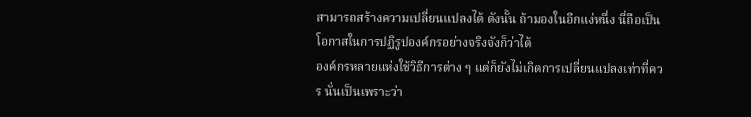สามารถสร้างความเปลี่ยนแปลงได้ ดังนั้น ถ้ามองในอีกแง่หนึ่ง นี่ถือเป็นโอกาสในการปฏิรูปองค์กรอย่างจริงจังก็ว่าได้
องค์กรหลายแห่งใช้วิธีการต่าง ๆ แต่ก็ยังไม่เกิดการเปลี่ยนแปลงเท่าที่ควร นั่นเป็นเพราะว่า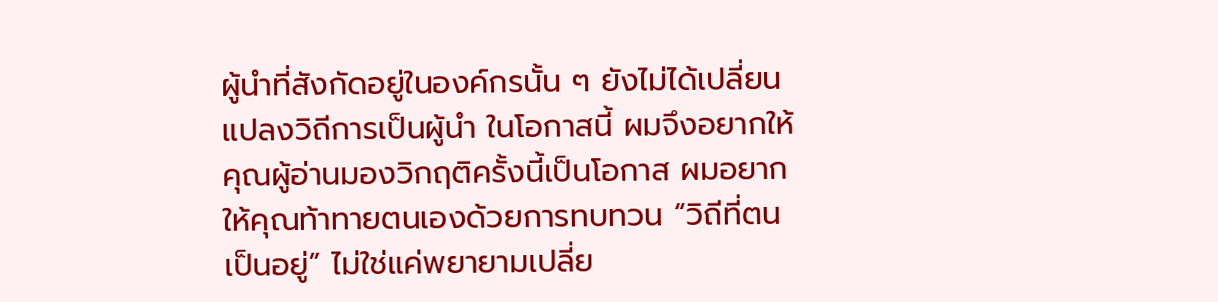ผู้นำที่สังกัดอยู่ในองค์กรนั้น ๆ ยังไม่ได้เปลี่ยนแปลงวิถีการเป็นผู้นำ ในโอกาสนี้ ผมจึงอยากให้คุณผู้อ่านมองวิกฤติครั้งนี้เป็นโอกาส ผมอยากให้คุณท้าทายตนเองด้วยการทบทวน “วิถีที่ตนเป็นอยู่” ไม่ใช่แค่พยายามเปลี่ย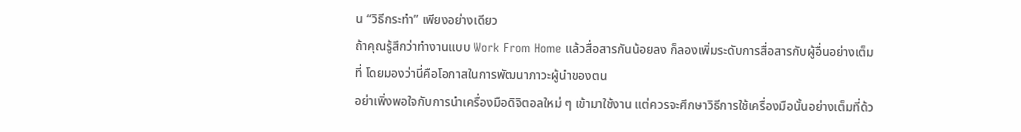น “วิธีกระทำ” เพียงอย่างเดียว
ถ้าคุณรู้สึกว่าทำงานแบบ Work From Home แล้วสื่อสารกันน้อยลง ก็ลองเพิ่มระดับการสื่อสารกับผู้อื่นอย่างเต็มที่ โดยมองว่านี่คือโอกาสในการพัฒนาภาวะผู้นำของตน
อย่าเพิ่งพอใจกับการนำเครื่องมือดิจิตอลใหม่ ๆ เข้ามาใช้งาน แต่ควรจะศึกษาวิธีการใช้เครื่องมือนั้นอย่างเต็มที่ด้ว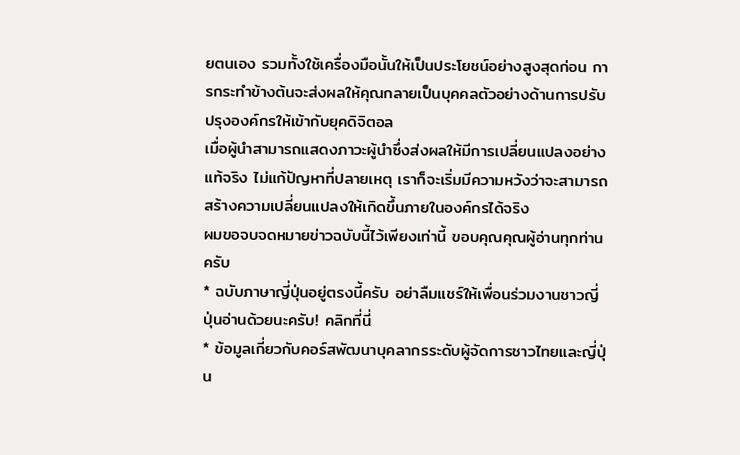ยตนเอง รวมทั้งใช้เครื่องมือนั้นให้เป็นประโยชน์อย่างสูงสุดก่อน การกระทำข้างต้นจะส่งผลให้คุณกลายเป็นบุคคลตัวอย่างด้านการปรับปรุงองค์กรให้เข้ากับยุคดิจิตอล
เมื่อผู้นำสามารถแสดงภาวะผู้นำซึ่งส่งผลให้มีการเปลี่ยนแปลงอย่างแท้จริง ไม่แก้ปัญหาที่ปลายเหตุ เราก็จะเริ่มมีความหวังว่าจะสามารถสร้างความเปลี่ยนแปลงให้เกิดขึ้นภายในองค์กรได้จริง
ผมขอจบจดหมายข่าวฉบับนี้ไว้เพียงเท่านี้ ขอบคุณคุณผู้อ่านทุกท่านครับ
* ฉบับภาษาญี่ปุ่นอยู่ตรงนี้ครับ อย่าลืมแชร์ให้เพื่อนร่วมงานชาวญี่ปุ่นอ่านด้วยนะครับ! คลิกที่นี่
* ข้อมูลเกี่ยวกับคอร์สพัฒนาบุคลากรระดับผู้จัดการชาวไทยและญี่ปุ่น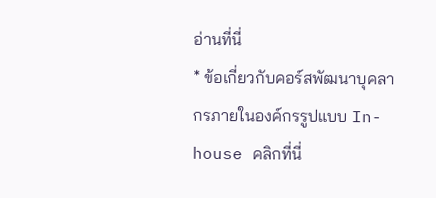อ่านที่นี่
* ข้อเกี่ยวกับคอร์สพัฒนาบุคลากรภายในองค์กรรูปแบบ In-house คลิกที่นี่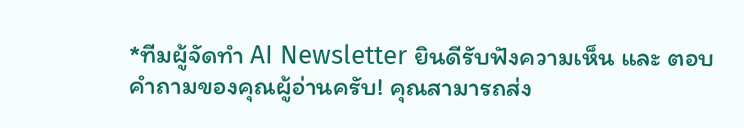*ทีมผู้จัดทำ AI Newsletter ยินดีรับฟังความเห็น และ ตอบคำถามของคุณผู้อ่านครับ! คุณสามารถส่ง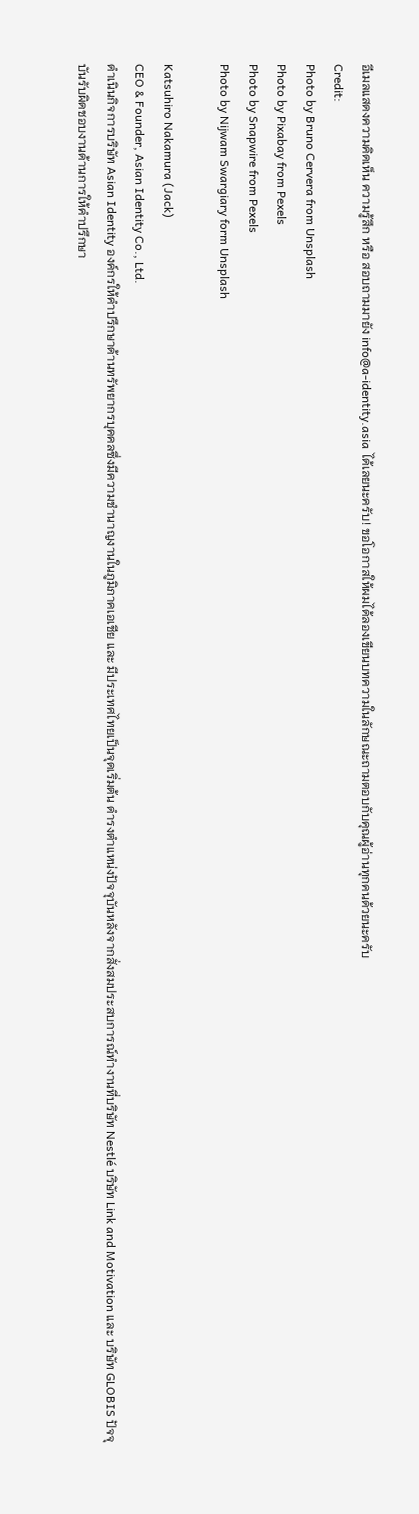อีเมลแสดงความคิดเห็น ความรู้สึก หรือ สอบถามมายัง info@a-identity.asia ได้เลยนะครับ! ขอโอกาสให้ผมได้ลองเขียนบทความในลักษณะถามตอบกับคุณผู้อ่านทุกคนด้วยนะครับ
Credit:
Photo by Bruno Cervera from Unsplash
Photo by Pixabay from Pexels
Photo by Snapwire from Pexels
Photo by Nijwam Swargiary form Unsplash

Katsuhiro Nakamura (Jack)
CEO & Founder, Asian Identity Co., Ltd.
ดำเนินกิจการบริษัท Asian Identity องค์กรให้คำปรึกษาด้านทรัพยากรบุคคลซึ่งมีความชำนาญงานในภูมิภาคเอเชีย และ มีประเทศไทยเป็นจุดเริ่มต้น ดำรงตำแหน่งปัจจุบันหลังจากสั่งสมประสบการณ์ทำงานที่บริษัท Nestlé บริษัท Link and Motivation และ บริษัท GLOBIS ปัจจุบันรับผิดชอบงานด้านการให้คำปรึกษา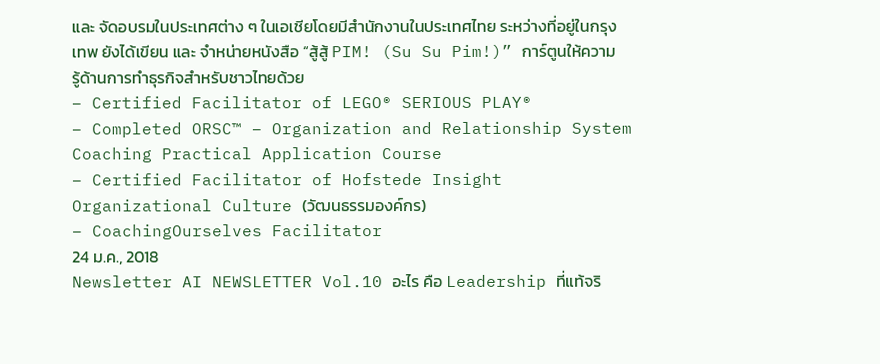และ จัดอบรมในประเทศต่าง ๆ ในเอเชียโดยมีสำนักงานในประเทศไทย ระหว่างที่อยู่ในกรุงเทพ ยังได้เขียน และ จำหน่ายหนังสือ “สู้สู้ PIM! (Su Su Pim!)” การ์ตูนให้ความรู้ด้านการทำธุรกิจสำหรับชาวไทยด้วย
– Certified Facilitator of LEGO® SERIOUS PLAY®
– Completed ORSC™ – Organization and Relationship System Coaching Practical Application Course
– Certified Facilitator of Hofstede Insight Organizational Culture (วัฒนธรรมองค์กร)
– CoachingOurselves Facilitator
24 ม.ค., 2018
Newsletter AI NEWSLETTER Vol.10 อะไร คือ Leadership ที่แท้จริ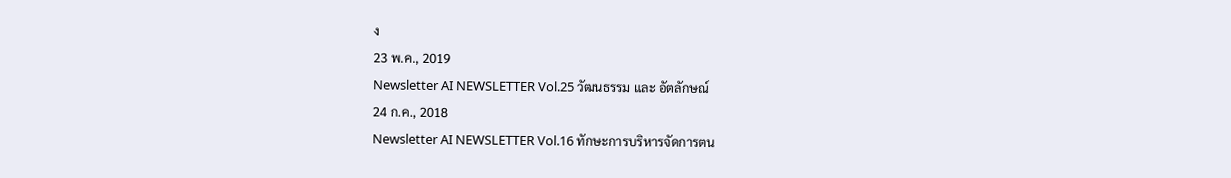ง
23 พ.ค., 2019
Newsletter AI NEWSLETTER Vol.25 วัฒนธรรม และ อัตลักษณ์
24 ก.ค., 2018
Newsletter AI NEWSLETTER Vol.16 ทักษะการบริหารจัดการตน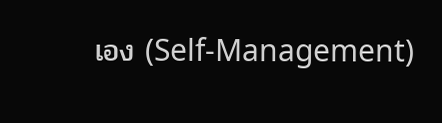เอง (Self-Management)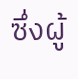ซึ่งผู้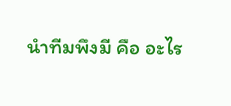นําทีมพึงมี คือ อะไร